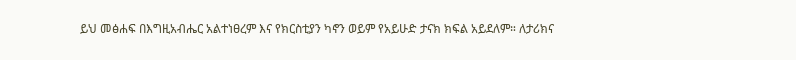ይህ መፅሐፍ በእግዚአብሔር አልተነፀረም እና የክርስቲያን ካኖን ወይም የአይሁድ ታናክ ክፍል አይደለም። ለታሪክና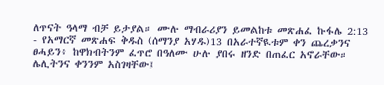ለጥናት ዓላማ ብቻ ይታያል። ሙሉ ማብራሪያን ይመልከቱ መጽሐፈ ኩፋሌ 2:13 - የአማርኛ መጽሐፍ ቅዱስ (ሰማንያ አሃዱ)13 በአራተኛዪቱም ቀን ጨረቃንና ፀሓይን፥ ከዋክብትንም ፈጥሮ በዓለሙ ሁሉ ያበሩ ዘንድ በጠፈር አኖራቸው። ሌሊትንና ቀንንም አስገዛቸው፤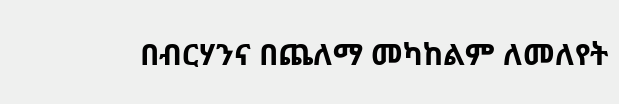በብርሃንና በጨለማ መካከልም ለመለየት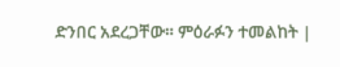ድንበር አደረጋቸው። ምዕራፉን ተመልከት |